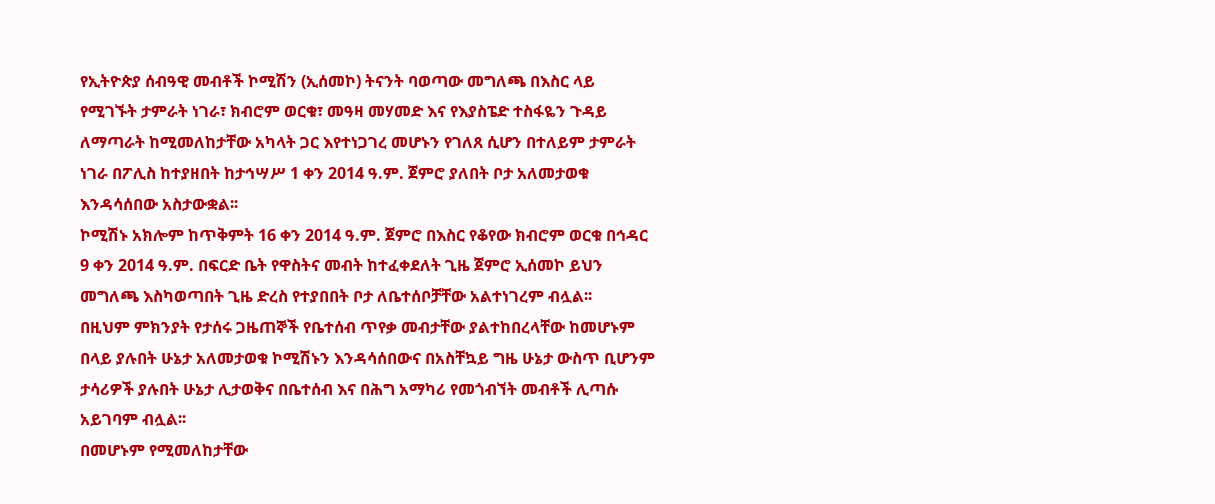የኢትዮጵያ ሰብዓዊ መብቶች ኮሚሽን (ኢሰመኮ) ትናንት ባወጣው መግለጫ በእስር ላይ የሚገኙት ታምራት ነገራ፣ ክብሮም ወርቁ፣ መዓዛ መሃመድ እና የእያስፔድ ተስፋዬን ጉዳይ ለማጣራት ከሚመለከታቸው አካላት ጋር እየተነጋገረ መሆኑን የገለጸ ሲሆን በተለይም ታምራት ነገራ በፖሊስ ከተያዘበት ከታኅሣሥ 1 ቀን 2014 ዓ.ም. ጀምሮ ያለበት ቦታ አለመታወቁ እንዳሳሰበው አስታውቋል፡፡
ኮሚሽኑ አክሎም ከጥቅምት 16 ቀን 2014 ዓ.ም. ጀምሮ በእስር የቆየው ክብሮም ወርቁ በኅዳር 9 ቀን 2014 ዓ.ም. በፍርድ ቤት የዋስትና መብት ከተፈቀደለት ጊዜ ጀምሮ ኢሰመኮ ይህን መግለጫ እስካወጣበት ጊዜ ድረስ የተያበበት ቦታ ለቤተሰቦቻቸው አልተነገረም ብሏል፡፡
በዚህም ምክንያት የታሰሩ ጋዜጠኞች የቤተሰብ ጥየቃ መብታቸው ያልተከበረላቸው ከመሆኑም በላይ ያሉበት ሁኔታ አለመታወቁ ኮሚሽኑን እንዳሳሰበውና በአስቸኳይ ግዜ ሁኔታ ውስጥ ቢሆንም ታሳሪዎች ያሉበት ሁኔታ ሊታወቅና በቤተሰብ እና በሕግ አማካሪ የመጎብኘት መብቶች ሊጣሱ አይገባም ብሏል፡፡
በመሆኑም የሚመለከታቸው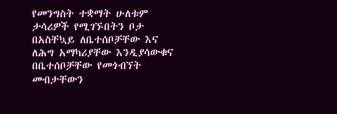የመንግስት ተቋማት ሁለቱም ታሳሪዎች የሚገኙበትን ቦታ በአስቸኳይ ለቤተሰቦቻቸው እና ለሕግ አማካሪያቸው እንዲያሳውቁና በቤተሰቦቻቸው የመጎብኘት መብታቸውን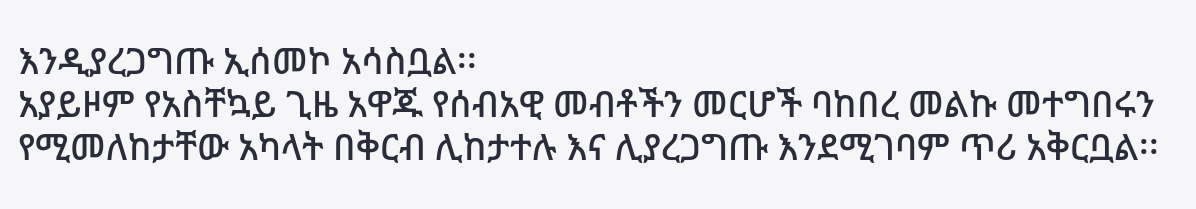እንዲያረጋግጡ ኢሰመኮ አሳስቧል፡፡
አያይዞም የአስቸኳይ ጊዜ አዋጁ የሰብአዊ መብቶችን መርሆች ባከበረ መልኩ መተግበሩን የሚመለከታቸው አካላት በቅርብ ሊከታተሉ እና ሊያረጋግጡ እንደሚገባም ጥሪ አቅርቧል፡፡